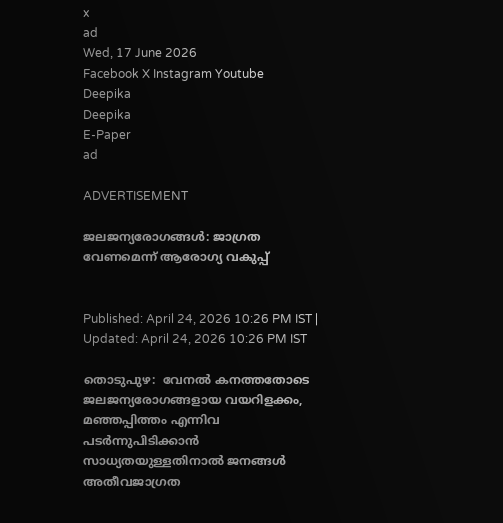x
ad
Wed, 17 June 2026
Facebook X Instagram Youtube
Deepika
Deepika
E-Paper
ad

ADVERTISEMENT

ജലജന്യരോഗങ്ങള്‍: ജാഗ്രത വേണമെന്ന് ആരോഗ്യ വകുപ്പ്


Published: April 24, 2026 10:26 PM IST | Updated: April 24, 2026 10:26 PM IST

തൊടുപുഴ:  വേനല്‍ കനത്തതോടെ  ജലജന്യരോഗങ്ങളായ വയറിളക്കം, മഞ്ഞപ്പിത്തം എന്നിവ പടര്‍ന്നുപിടിക്കാന്‍ സാധ്യതയുള്ളതിനാല്‍ ജനങ്ങള്‍ അതീവജാഗ്രത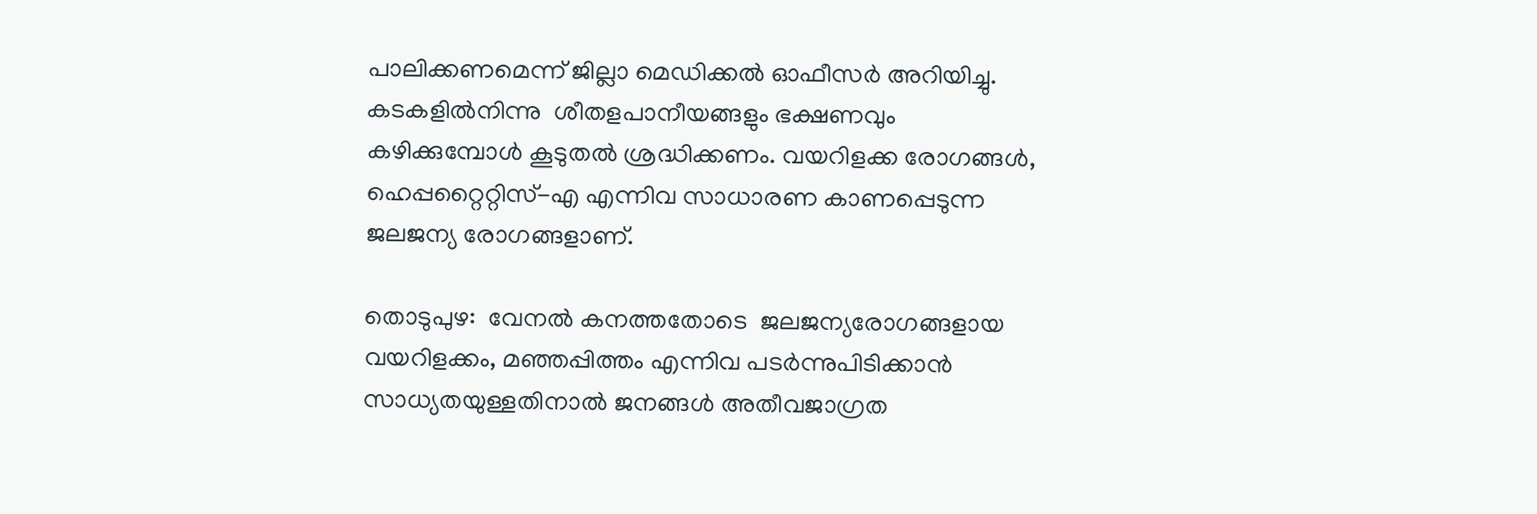പാലിക്കണമെന്ന് ജില്ലാ മെഡിക്കല്‍ ഓഫീസര്‍ അറിയിച്ചു. കടകളില്‍നിന്നു  ശീതളപാനീയങ്ങളും ഭക്ഷണവും കഴിക്കുമ്പോള്‍ കൂടുതല്‍ ശ്രദ്ധിക്കണം. വയറിളക്ക രോഗങ്ങള്‍, ഹെപ്പറ്റൈറ്റിസ്-എ എന്നിവ സാധാരണ കാണപ്പെടുന്ന ജലജന്യ രോഗങ്ങളാണ്.

തൊടുപുഴ:  വേനല്‍ കനത്തതോടെ  ജലജന്യരോഗങ്ങളായ വയറിളക്കം, മഞ്ഞപ്പിത്തം എന്നിവ പടര്‍ന്നുപിടിക്കാന്‍ സാധ്യതയുള്ളതിനാല്‍ ജനങ്ങള്‍ അതീവജാഗ്രത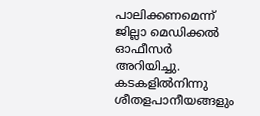പാലിക്കണമെന്ന് ജില്ലാ മെഡിക്കല്‍ ഓഫീസര്‍ അറിയിച്ചു. കടകളില്‍നിന്നു  ശീതളപാനീയങ്ങളും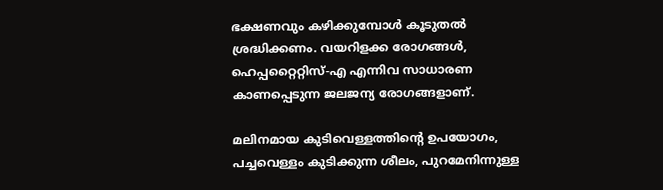ഭക്ഷണവും കഴിക്കുമ്പോള്‍ കൂടുതല്‍ ശ്രദ്ധിക്കണം. വയറിളക്ക രോഗങ്ങള്‍, ഹെപ്പറ്റൈറ്റിസ്-എ എന്നിവ സാധാരണ കാണപ്പെടുന്ന ജലജന്യ രോഗങ്ങളാണ്.

മലിനമായ കുടിവെള്ളത്തിന്‍റെ ഉപയോഗം, പച്ചവെള്ളം കുടിക്കുന്ന ശീലം, പുറമേനിന്നുള്ള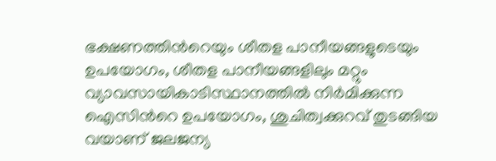ഭക്ഷണത്തിന്‍റെയും ശീതള പാനീയങ്ങളുടെയും ഉപയോഗം, ശീതള പാനീയങ്ങളിലും മറ്റും വ്യാവസായികാടിസ്ഥാനത്തില്‍ നിര്‍മിക്കുന്ന ഐസിന്‍റെ ഉപയോഗം, ശുചിത്വക്കുറവ് തുടങ്ങിയ വയാണ് ജലജന്യ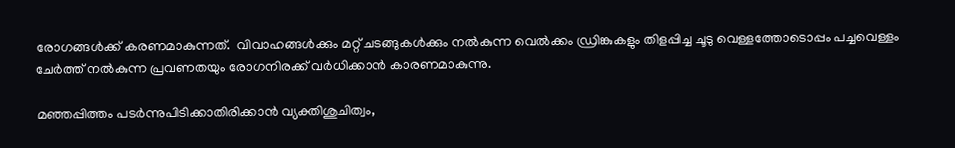രോഗങ്ങള്‍ക്ക് കരണമാകുന്നത്.  വിവാഹങ്ങള്‍ക്കും മറ്റ് ചടങ്ങുകള്‍ക്കും നല്‍കുന്ന വെല്‍ക്കം ഡ്രിങ്കുകളും തിളപ്പിച്ച ചൂടു വെള്ളത്തോടൊപ്പം പച്ചവെള്ളം ചേര്‍ത്ത് നല്‍കുന്ന പ്രവണതയും രോഗനിരക്ക് വര്‍ധിക്കാന്‍ കാരണമാകുന്നു.

മഞ്ഞപ്പിത്തം പടര്‍ന്നുപിടിക്കാതിരിക്കാന്‍ വ്യക്തിശുചിത്വം,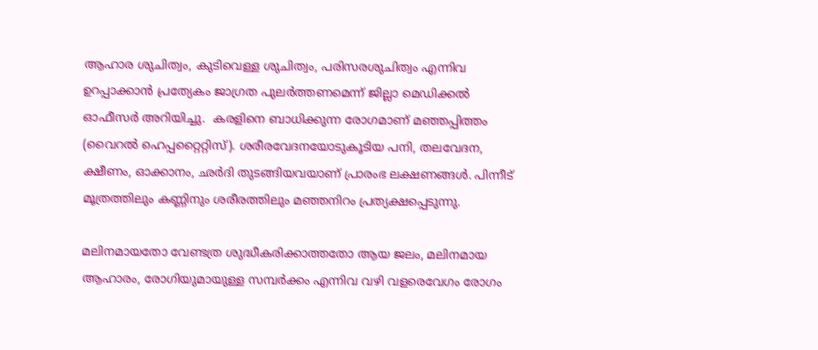ആഹാര ശുചിത്വം, കുടിവെള്ള ശുചിത്വം, പരിസരശുചിത്വം എന്നിവ ഉറപ്പാക്കാന്‍ പ്രത്യേകം ജാഗ്രത പുലര്‍ത്തണമെന്ന് ജില്ലാ മെഡിക്കല്‍ ഓഫീസര്‍ അറിയിച്ചു.  കരളിനെ ബാധിക്കുന്ന രോഗമാണ് മഞ്ഞപ്പിത്തം (വൈറല്‍ ഹെപ്പറ്റൈറ്റിസ്). ശരീരവേദനയോടുകൂടിയ പനി, തലവേദന, ക്ഷീണം, ഓക്കാനം, ഛര്‍ദി തുടങ്ങിയവയാണ് പ്രാരംഭ ലക്ഷണങ്ങള്‍. പിന്നീട് മൂത്രത്തിലും കണ്ണിനും ശരീരത്തിലും മഞ്ഞനിറം പ്രത്യക്ഷപ്പെടുന്നു.

മലിനമായതോ വേണ്ടത്ര ശുദ്ധീകരിക്കാത്തതോ ആയ ജലം, മലിനമായ ആഹാരം, രോഗിയുമായുള്ള സമ്പര്‍ക്കം എന്നിവ വഴി വളരെവേഗം രോഗം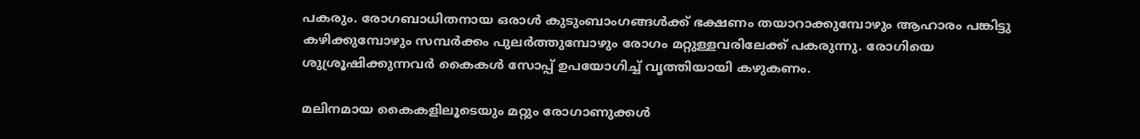പകരും. രോഗബാധിതനായ ഒരാള്‍ കുടുംബാംഗങ്ങള്‍ക്ക് ഭക്ഷണം തയാറാക്കുമ്പോഴും ആഹാരം പങ്കിട്ടു കഴിക്കുമ്പോഴും സമ്പര്‍ക്കം പുലര്‍ത്തുമ്പോഴും രോഗം മറ്റുള്ളവരിലേക്ക് പകരുന്നു. രോഗിയെ ശുശ്രൂഷിക്കുന്നവര്‍ കൈകള്‍ സോപ്പ് ഉപയോഗിച്ച് വൃത്തിയായി കഴുകണം.

മലിനമായ കൈകളിലൂടെയും മറ്റും രോഗാണുക്കള്‍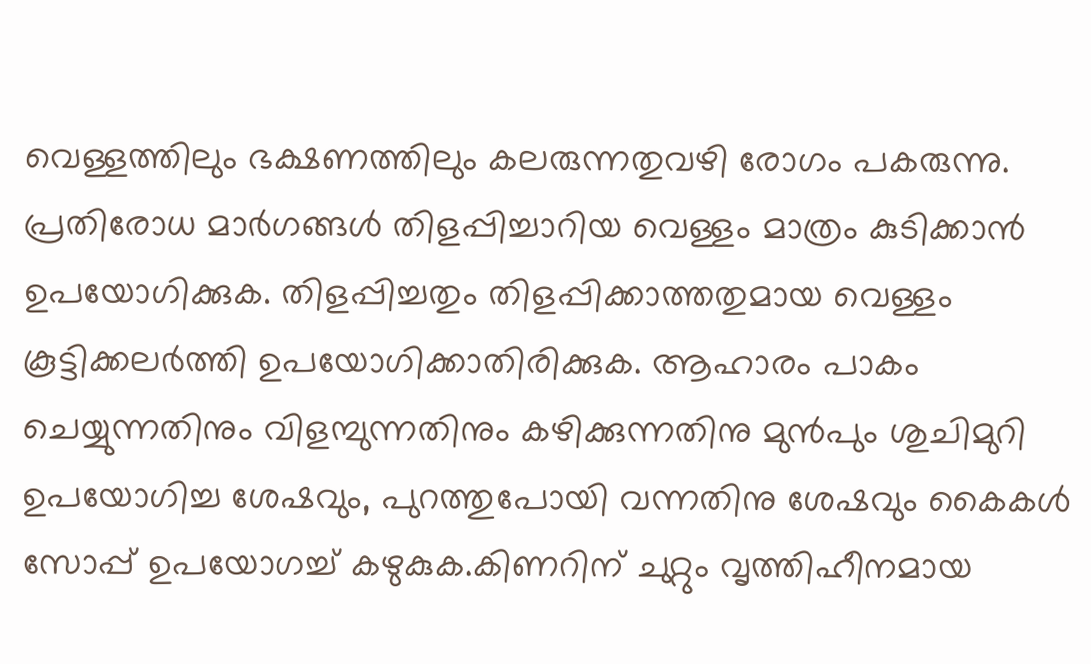വെള്ളത്തിലും ഭക്ഷണത്തിലും കലരുന്നതുവഴി രോഗം പകരുന്നു. പ്രതിരോധ മാര്‍ഗങ്ങള്‍ തിളപ്പിച്ചാറിയ വെള്ളം മാത്രം കുടിക്കാന്‍ ഉപയോഗിക്കുക. തിളപ്പിച്ചതും തിളപ്പിക്കാത്തതുമായ വെള്ളം കൂട്ടിക്കലര്‍ത്തി ഉപയോഗിക്കാതിരിക്കുക. ആഹാരം പാകം ചെയ്യുന്നതിനും വിളമ്പുന്നതിനും കഴിക്കുന്നതിനു മുന്‍പും ശുചിമുറി ഉപയോഗിച്ച ശേഷവും, പുറത്തുപോയി വന്നതിനു ശേഷവും കൈകള്‍ സോപ്പ് ഉപയോഗച്ച് കഴുകുക.കിണറിന് ചുറ്റും വൃത്തിഹീനമായ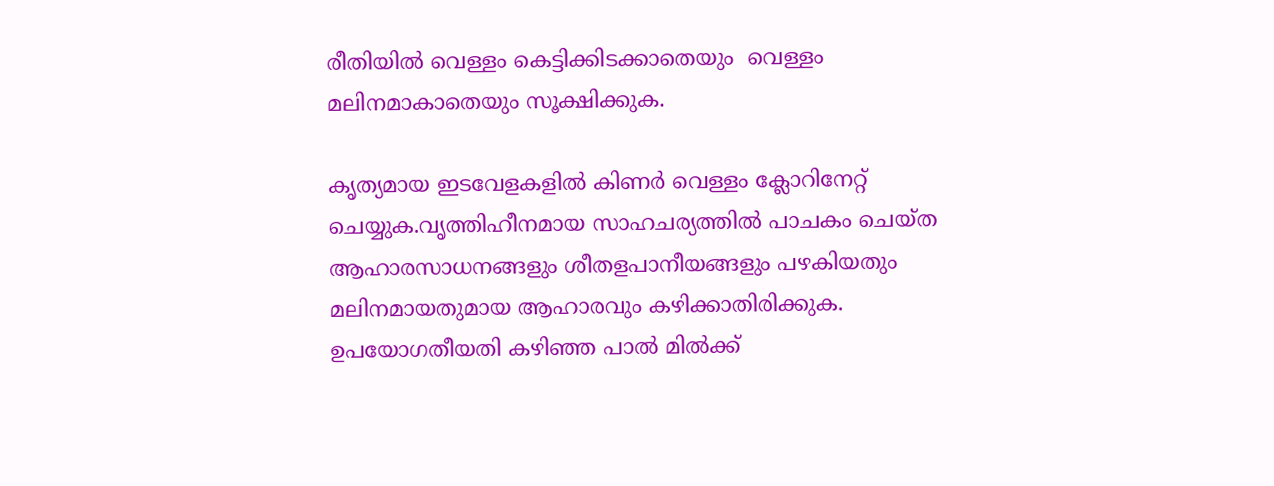രീതിയില്‍ വെള്ളം കെട്ടിക്കിടക്കാതെയും  വെള്ളം മലിനമാകാതെയും സൂക്ഷിക്കുക.

കൃത്യമായ ഇടവേളകളില്‍ കിണര്‍ വെള്ളം ക്ലോറിനേറ്റ് ചെയ്യുക.വൃത്തിഹീനമായ സാഹചര്യത്തില്‍ പാചകം ചെയ്ത ആഹാരസാധനങ്ങളും ശീതളപാനീയങ്ങളും പഴകിയതും മലിനമായതുമായ ആഹാരവും കഴിക്കാതിരിക്കുക.  ഉപയോഗതീയതി കഴിഞ്ഞ പാല്‍ മില്‍ക്ക്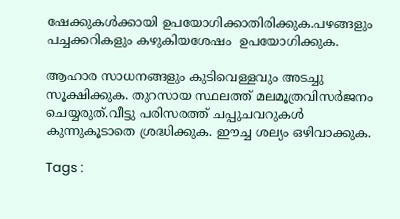ഷേക്കുകള്‍ക്കായി ഉപയോഗിക്കാതിരിക്കുക.പഴങ്ങളും പച്ചക്കറികളും കഴുകിയശേഷം  ഉപയോഗിക്കുക.

ആഹാര സാധനങ്ങളും കുടിവെള്ളവും അടച്ചു സൂക്ഷിക്കുക. തുറസായ സ്ഥലത്ത് മലമൂത്രവിസര്‍ജനം ചെയ്യരുത്.വീട്ടു പരിസരത്ത് ചപ്പുചവറുകള്‍ കുന്നുകൂടാതെ ശ്രദ്ധിക്കുക. ഈച്ച ശല്യം ഒഴിവാക്കുക.

Tags :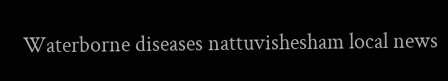Waterborne diseases nattuvishesham local news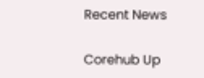Recent News

Corehub Up